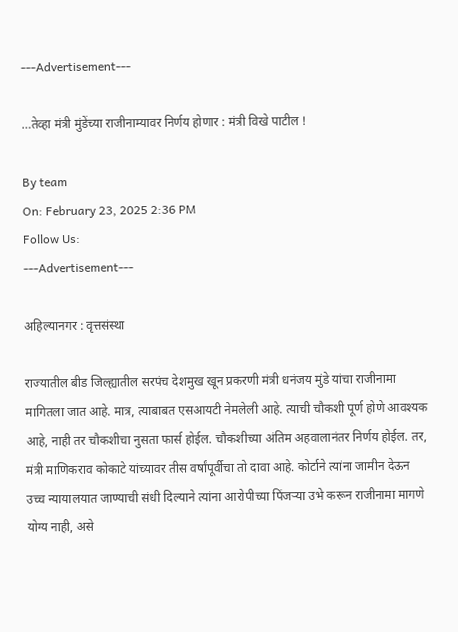---Advertisement---

…तेव्हा मंत्री मुंडेंच्या राजीनाम्यावर निर्णय होणार : मंत्री विखे पाटील !

By team
On: February 23, 2025 2:36 PM
Follow Us:
---Advertisement---

अहिल्यानगर : वृत्तसंस्था

राज्यातील बीड जिल्ह्यातील सरपंच देशमुख खून प्रकरणी मंत्री धनंजय मुंडे यांचा राजीनामा मागितला जात आहे. मात्र, त्याबाबत एसआयटी नेमलेली आहे. त्याची चौकशी पूर्ण होणे आवश्यक आहे, नाही तर चौकशीचा नुसता फार्स होईल. चौकशीच्या अंतिम अहवालानंतर निर्णय होईल. तर, मंत्री माणिकराव कोकाटे यांच्यावर तीस वर्षांपूर्वीचा तो दावा आहे. कोर्टाने त्यांना जामीन देऊन उच्च न्यायालयात जाण्याची संधी दिल्याने त्यांना आरोपीच्या पिंजर्‍या उभे करून राजीनामा मागणे योग्य नाही, असे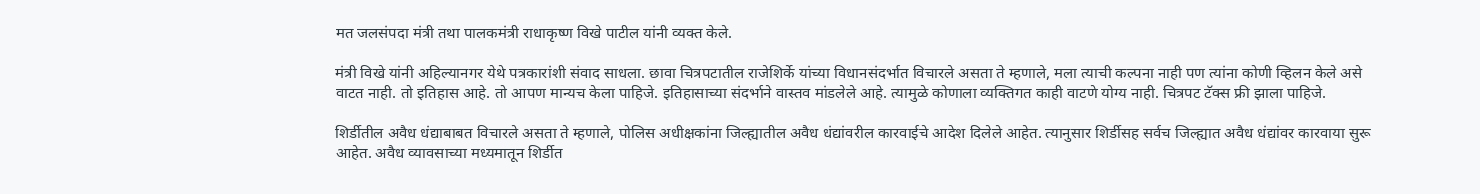मत जलसंपदा मंत्री तथा पालकमंत्री राधाकृष्ण विखे पाटील यांनी व्यक्त केले.

मंत्री विखे यांनी अहिल्यानगर येथे पत्रकारांशी संवाद साधला. छावा चित्रपटातील राजेशिर्के यांच्या विधानसंदर्भात विचारले असता ते म्हणाले, मला त्याची कल्पना नाही पण त्यांना कोणी व्हिलन केले असे वाटत नाही. तो इतिहास आहे. तो आपण मान्यच केला पाहिजे. इतिहासाच्या संदर्भाने वास्तव मांडलेले आहे. त्यामुळे कोणाला व्यक्तिगत काही वाटणे योग्य नाही. चित्रपट टॅक्स फ्री झाला पाहिजे.

शिर्डीतील अवैध धंद्याबाबत विचारले असता ते म्हणाले, पोलिस अधीक्षकांना जिल्ह्यातील अवैध धंद्यांवरील कारवाईचे आदेश दिलेले आहेत. त्यानुसार शिर्डीसह सर्वच जिल्ह्यात अवैध धंद्यांवर कारवाया सुरू आहेत. अवैध व्यावसाच्या मध्यमातून शिर्डीत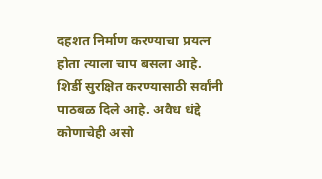दहशत निर्माण करण्याचा प्रयत्न होता त्याला चाप बसला आहे. शिर्डी सुरक्षित करण्यासाठी सर्वांनी पाठबळ दिले आहे. अवैध धंद्दे कोणाचेही असो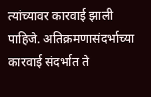त्यांच्यावर कारवाई झाली पाहिजे. अतिक्रमणासंदर्भाच्या कारवाई संदर्भात ते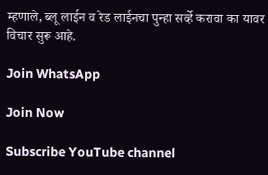म्हणाले, ब्लू लाईन व रेड लाईनचा पुन्हा सर्व्हे करावा का यावर विचार सुरू आहे.

Join WhatsApp

Join Now

Subscribe YouTube channel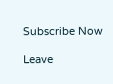Subscribe Now

Leave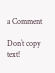a Comment

Don`t copy text!